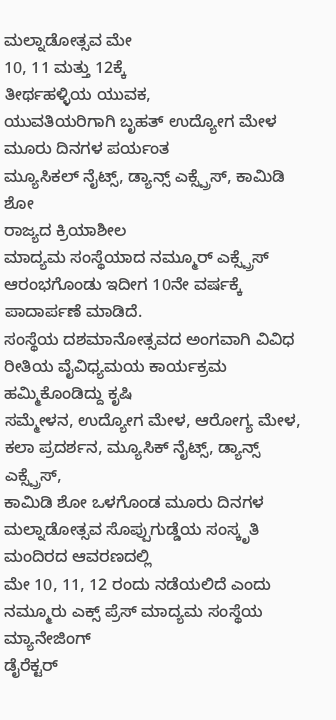ಮಲ್ನಾಡೋತ್ಸವ ಮೇ
10, 11 ಮತ್ತು 12ಕ್ಕೆ
ತೀರ್ಥಹಳ್ಳಿಯ ಯುವಕ,
ಯುವತಿಯರಿಗಾಗಿ ಬೃಹತ್ ಉದ್ಯೋಗ ಮೇಳ
ಮೂರು ದಿನಗಳ ಪರ್ಯಂತ
ಮ್ಯೂಸಿಕಲ್ ನೈಟ್ಸ್, ಡ್ಯಾನ್ಸ್ ಎಕ್ಸ್ಪ್ರೆಸ್, ಕಾಮಿಡಿ ಶೋ
ರಾಜ್ಯದ ಕ್ರಿಯಾಶೀಲ
ಮಾದ್ಯಮ ಸಂಸ್ಥೆಯಾದ ನಮ್ಮೂರ್ ಎಕ್ಸ್ಪ್ರೆಸ್ ಆರಂಭಗೊಂಡು ಇದೀಗ 10ನೇ ವರ್ಷಕ್ಕೆ ಪಾದಾರ್ಪಣೆ ಮಾಡಿದೆ.
ಸಂಸ್ಥೆಯ ದಶಮಾನೋತ್ಸವದ ಅಂಗವಾಗಿ ವಿವಿಧ ರೀತಿಯ ವೈವಿಧ್ಯಮಯ ಕಾರ್ಯಕ್ರಮ ಹಮ್ಮಿಕೊಂಡಿದ್ದು ಕೃಷಿ
ಸಮ್ಮೇಳನ, ಉದ್ಯೋಗ ಮೇಳ, ಆರೋಗ್ಯ ಮೇಳ, ಕಲಾ ಪ್ರದರ್ಶನ, ಮ್ಯೂಸಿಕ್ ನೈಟ್ಸ್, ಡ್ಯಾನ್ಸ್ ಎಕ್ಸ್ಪ್ರೆಸ್,
ಕಾಮಿಡಿ ಶೋ ಒಳಗೊಂಡ ಮೂರು ದಿನಗಳ ಮಲ್ನಾಡೋತ್ಸವ ಸೊಪ್ಪುಗುಡ್ಡೆಯ ಸಂಸ್ಕೃತಿ ಮಂದಿರದ ಆವರಣದಲ್ಲಿ
ಮೇ 10, 11, 12 ರಂದು ನಡೆಯಲಿದೆ ಎಂದು ನಮ್ಮೂರು ಎಕ್ಸ್ ಪ್ರೆಸ್ ಮಾದ್ಯಮ ಸಂಸ್ಥೆಯ ಮ್ಯಾನೇಜಿಂಗ್
ಡೈರೆಕ್ಟರ್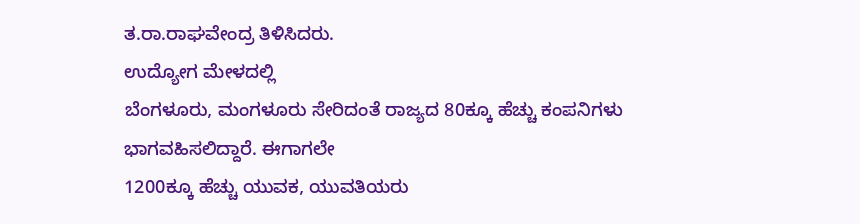ತ.ರಾ.ರಾಘವೇಂದ್ರ ತಿಳಿಸಿದರು.
ಉದ್ಯೋಗ ಮೇಳದಲ್ಲಿ
ಬೆಂಗಳೂರು, ಮಂಗಳೂರು ಸೇರಿದಂತೆ ರಾಜ್ಯದ 80ಕ್ಕೂ ಹೆಚ್ಚು ಕಂಪನಿಗಳು ಭಾಗವಹಿಸಲಿದ್ದಾರೆ. ಈಗಾಗಲೇ
1200ಕ್ಕೂ ಹೆಚ್ಚು ಯುವಕ, ಯುವತಿಯರು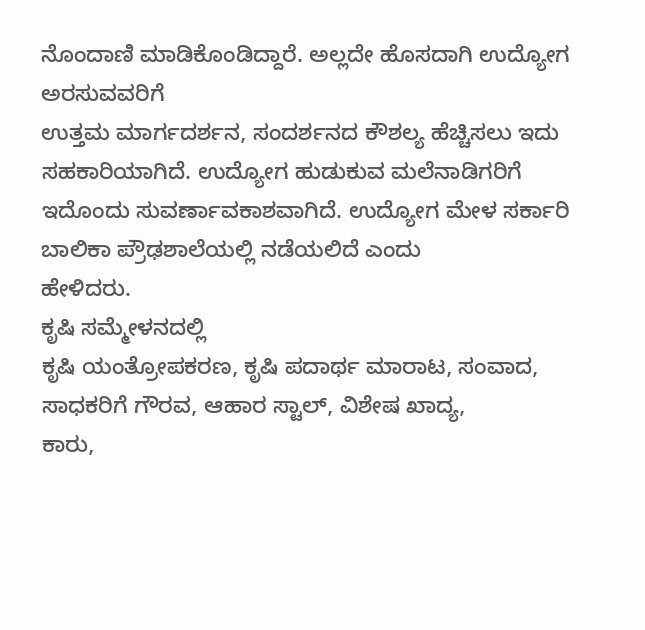ನೊಂದಾಣಿ ಮಾಡಿಕೊಂಡಿದ್ದಾರೆ. ಅಲ್ಲದೇ ಹೊಸದಾಗಿ ಉದ್ಯೋಗ ಅರಸುವವರಿಗೆ
ಉತ್ತಮ ಮಾರ್ಗದರ್ಶನ, ಸಂದರ್ಶನದ ಕೌಶಲ್ಯ ಹೆಚ್ಚಿಸಲು ಇದು ಸಹಕಾರಿಯಾಗಿದೆ. ಉದ್ಯೋಗ ಹುಡುಕುವ ಮಲೆನಾಡಿಗರಿಗೆ
ಇದೊಂದು ಸುವರ್ಣಾವಕಾಶವಾಗಿದೆ. ಉದ್ಯೋಗ ಮೇಳ ಸರ್ಕಾರಿ ಬಾಲಿಕಾ ಪ್ರೌಢಶಾಲೆಯಲ್ಲಿ ನಡೆಯಲಿದೆ ಎಂದು
ಹೇಳಿದರು.
ಕೃಷಿ ಸಮ್ಮೇಳನದಲ್ಲಿ
ಕೃಷಿ ಯಂತ್ರೋಪಕರಣ, ಕೃಷಿ ಪದಾರ್ಥ ಮಾರಾಟ, ಸಂವಾದ, ಸಾಧಕರಿಗೆ ಗೌರವ, ಆಹಾರ ಸ್ಟಾಲ್, ವಿಶೇಷ ಖಾದ್ಯ,
ಕಾರು,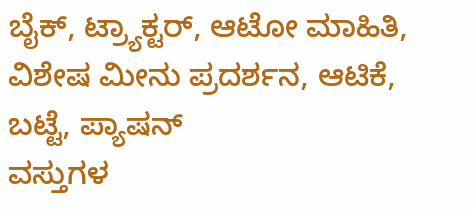ಬೈಕ್, ಟ್ರ್ಯಾಕ್ಟರ್, ಆಟೋ ಮಾಹಿತಿ, ವಿಶೇಷ ಮೀನು ಪ್ರದರ್ಶನ, ಆಟಿಕೆ, ಬಟ್ಟೆ, ಪ್ಯಾಷನ್
ವಸ್ತುಗಳ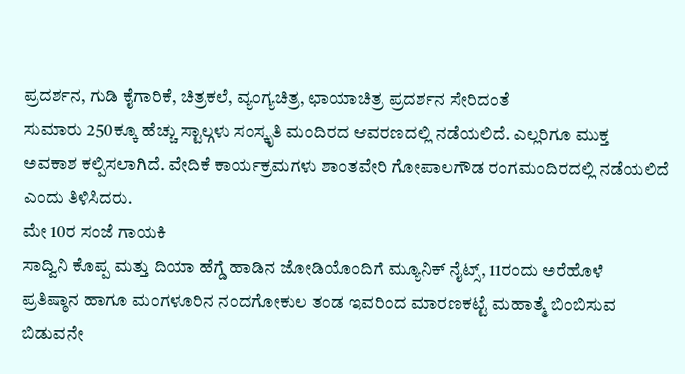ಪ್ರದರ್ಶನ, ಗುಡಿ ಕೈಗಾರಿಕೆ, ಚಿತ್ರಕಲೆ, ವ್ಯಂಗ್ಯಚಿತ್ರ, ಛಾಯಾಚಿತ್ರ ಪ್ರದರ್ಶನ ಸೇರಿದಂತೆ
ಸುಮಾರು 250ಕ್ಕೂ ಹೆಚ್ಚು ಸ್ಟಾಲ್ಗಳು ಸಂಸ್ಕೃತಿ ಮಂದಿರದ ಆವರಣದಲ್ಲಿ ನಡೆಯಲಿದೆ. ಎಲ್ಲರಿಗೂ ಮುಕ್ತ
ಅವಕಾಶ ಕಲ್ಪಿಸಲಾಗಿದೆ. ವೇದಿಕೆ ಕಾರ್ಯಕ್ರಮಗಳು ಶಾಂತವೇರಿ ಗೋಪಾಲಗೌಡ ರಂಗಮಂದಿರದಲ್ಲಿ ನಡೆಯಲಿದೆ
ಎಂದು ತಿಳಿಸಿದರು.
ಮೇ 10ರ ಸಂಜೆ ಗಾಯಕಿ
ಸಾದ್ವಿನಿ ಕೊಪ್ಪ ಮತ್ತು ದಿಯಾ ಹೆಗ್ಡೆ ಹಾಡಿನ ಜೋಡಿಯೊಂದಿಗೆ ಮ್ಯೂನಿಕ್ ನೈಟ್ಸ್, 11ರಂದು ಅರೆಹೊಳೆ
ಪ್ರತಿಷ್ಠಾನ ಹಾಗೂ ಮಂಗಳೂರಿನ ನಂದಗೋಕುಲ ತಂಡ ಇವರಿಂದ ಮಾರಣಕಟ್ಟೆ ಮಹಾತ್ಮೆ ಬಿಂಬಿಸುವ ಬಿಡುವನೇ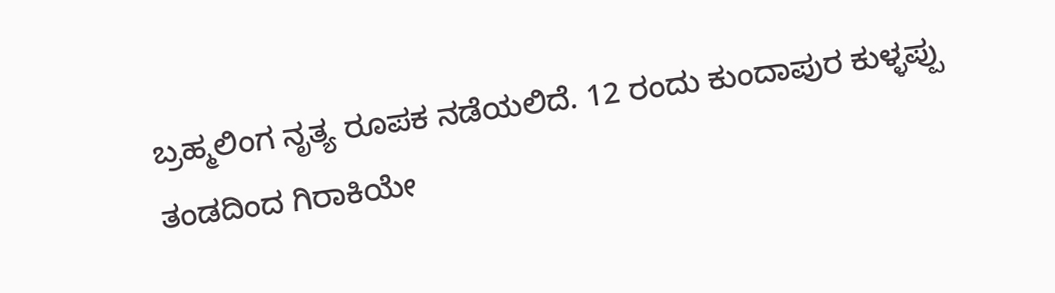ಬ್ರಹ್ಮಲಿಂಗ ನೃತ್ಯ ರೂಪಕ ನಡೆಯಲಿದೆ. 12 ರಂದು ಕುಂದಾಪುರ ಕುಳ್ಳಪ್ಪು ತಂಡದಿಂದ ಗಿರಾಕಿಯೇ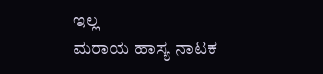ಇಲ್ಲ
ಮರಾಯ ಹಾಸ್ಯ ನಾಟಕ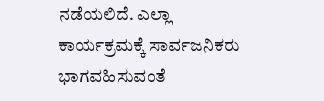ನಡೆಯಲಿದೆ. ಎಲ್ಲಾ ಕಾರ್ಯಕ್ರಮಕ್ಕೆ ಸಾರ್ವಜನಿಕರು ಭಾಗವಹಿಸುವಂತೆ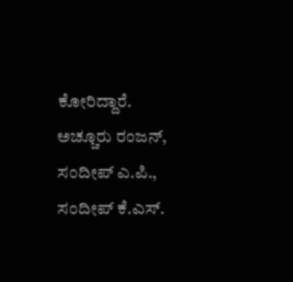ಕೋರಿದ್ದಾರೆ.
ಅಚ್ಚೂರು ರಂಜನ್, ಸಂದೀಪ್ ಎ.ಪಿ., ಸಂದೀಪ್ ಕೆ.ಎಸ್.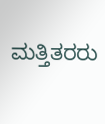ಮತ್ತಿತರರು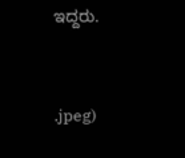ಇದ್ದರು.


.jpeg)